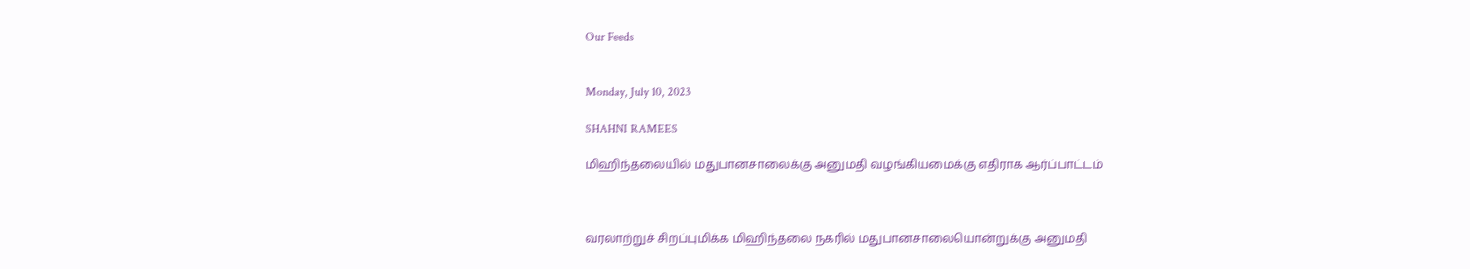Our Feeds


Monday, July 10, 2023

SHAHNI RAMEES

மிஹிந்தலையில் மதுபானசாலைக்கு அனுமதி வழங்கியமைக்கு எதிராக ஆர்ப்பாட்டம்



வரலாற்றுச் சிறப்புமிக்க மிஹிந்தலை நகரில் மதுபானசாலையொன்றுக்கு அனுமதி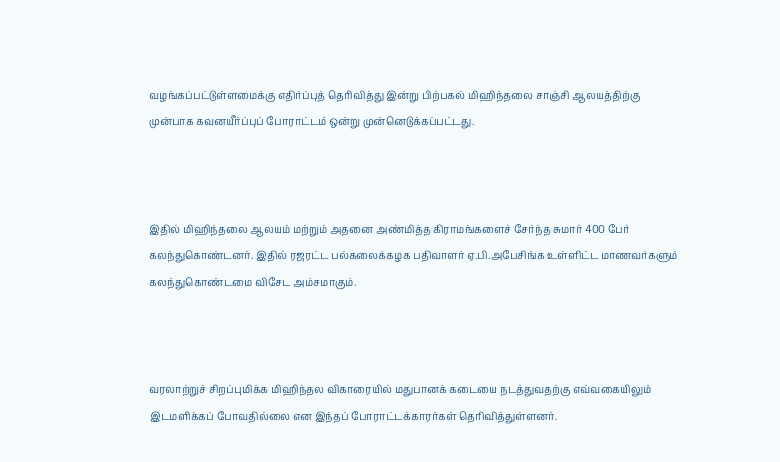வழங்கப்பட்டுள்ளமைக்கு எதிர்ப்புத் தெரிவித்து இன்று பிற்பகல் மிஹிந்தலை சாஞ்சி ஆலயத்திற்கு முன்பாக கவனயீர்ப்புப் போராட்டம் ஒன்று முன்னெடுக்கப்பட்டது.



இதில் மிஹிந்தலை ஆலயம் மற்றும் அதனை அண்மித்த கிராமங்களைச் சேர்ந்த சுமார் 400 பேர் கலந்துகொண்டனர். இதில் ரஜரட்ட பல்கலைக்கழக பதிவாளர் ஏ.பி.அபேசிங்க உள்ளிட்ட மாணவர்களும் கலந்துகொண்டமை விசேட அம்சமாகும்.



வரலாற்றுச் சிறப்புமிக்க மிஹிந்தல விகாரையில் மதுபானக் கடையை நடத்துவதற்கு எவ்வகையிலும் இடமளிக்கப் போவதில்லை என இந்தப் போராட்டக்காரர்கள் தெரிவித்துள்ளனர்.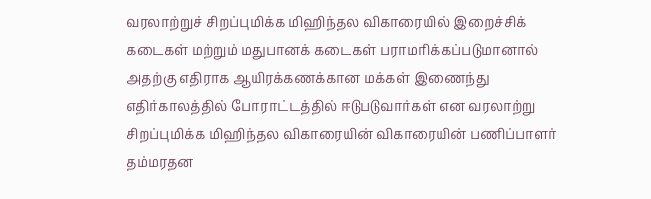வரலாற்றுச் சிறப்புமிக்க மிஹிந்தல விகாரையில் இறைச்சிக் கடைகள் மற்றும் மதுபானக் கடைகள் பராமரிக்கப்படுமானால் அதற்கு எதிராக ஆயிரக்கணக்கான மக்கள் இணைந்து எதிர்காலத்தில் போராட்டத்தில் ஈடுபடுவார்கள் என வரலாற்று சிறப்புமிக்க மிஹிந்தல விகாரையின் விகாரையின் பணிப்பாளர் தம்மரதன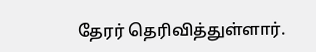தேரர் தெரிவித்துள்ளார்.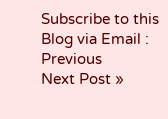Subscribe to this Blog via Email :
Previous
Next Post »